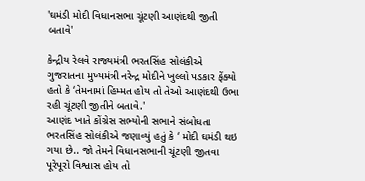'ઘમંડી મોદી વિધાનસભા ચૂંટણી આણંદથી જીતી બતાવે'

કેન્દ્રીય રેલવે રાજ્યમંત્રી ભરતસિંહ સોલંકીએ ગુજરાતના મુખ્યમંત્રી નરેન્દ્ર મોદીને ખુલ્લો પડકાર ફેંક્યો હતો કે ‘તેમનામાં હિમ્મત હોય તો તેઓ આણંદથી ઉભા રહી ચૂંટણી જીતીને બતાવે.'
આણંદ ખાતે કોંગ્રેસ સભ્યોની સભાને સંબોધતા ભરતસિંહ સોલંકીએ જણાવ્યું હતું કે ‘ મોદી ઘમંડી થઇ ગયા છે.. જો તેમને વિધાનસભાની ચૂંટણી જીતવા પૂરેપૂરો વિશ્વાસ હોય તો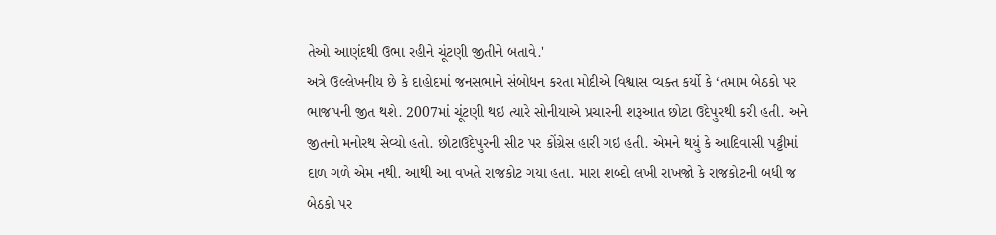તેઓ આણંદથી ઉભા રહીને ચૂંટણી જીતીને બતાવે.'
અત્રે ઉલ્લેખનીય છે કે દાહોદમાં જનસભાને સંબોધન કરતા મોદીએ વિશ્વાસ વ્યક્ત કર્યો કે ‘તમામ બેઠકો પર ભાજપની જીત થશે. 2007માં ચૂંટણી થઇ ત્યારે સોનીયાએ પ્રચારની શરૂઆત છોટા ઉદેપુરથી કરી હતી. અને જીતનો મનોરથ સેવ્યો હતો. છોટાઉદેપુરની સીટ પર કોંગ્રેસ હારી ગઇ હતી. એમને થયું કે આદિવાસી પટ્ટીમાં દાળ ગળે એમ નથી. આથી આ વખતે રાજકોટ ગયા હતા. મારા શબ્દો લખી રાખજો કે રાજકોટની બધી જ બેઠકો પર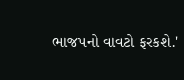ભાજપનો વાવટો ફરકશે.'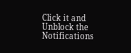Click it and Unblock the Notifications